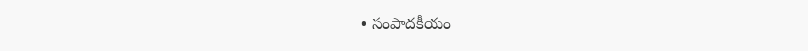• సంపాదకీయం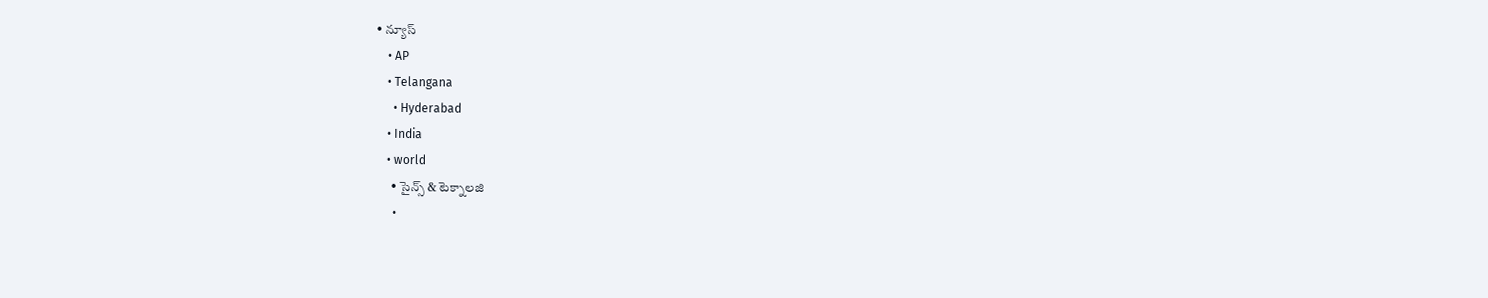• న్యూస్
    • AP
    • Telangana
      • Hyderabad
    • India
    • world
      • సైన్స్ & టెక్నాలజి
      •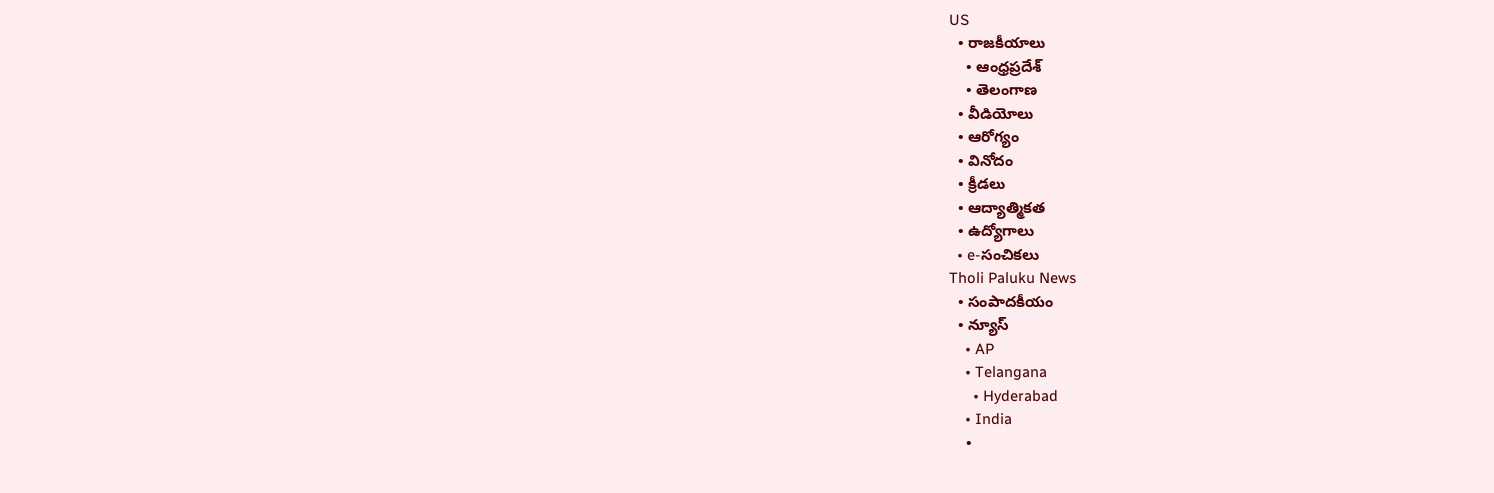US
  • రాజకీయాలు
    • ఆంధ్రప్రదేశ్
    • తెలంగాణ
  • వీడియోలు
  • ఆరోగ్యం
  • వినోదం
  • క్రీడలు
  • ఆద్యాత్మికత
  • ఉద్యోగాలు
  • e-సంచికలు
Tholi Paluku News
  • సంపాదకీయం
  • న్యూస్
    • AP
    • Telangana
      • Hyderabad
    • India
    •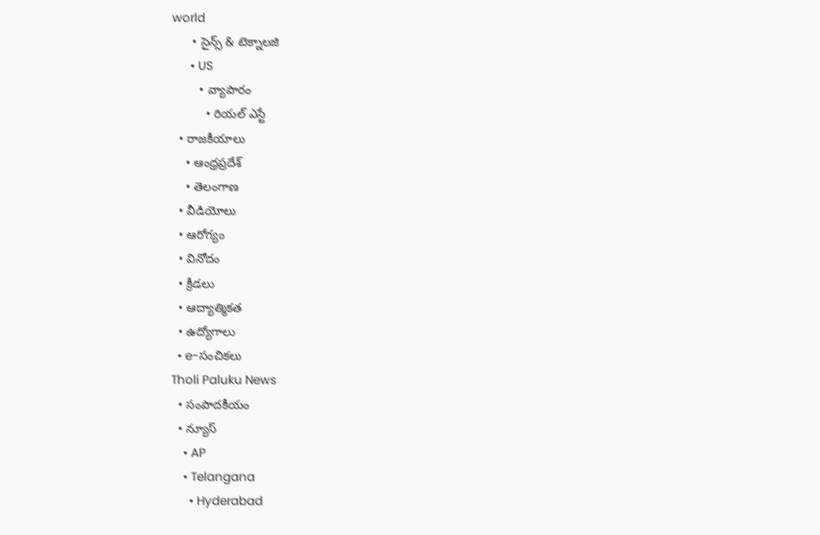world
      • సైన్స్ & టెక్నాలజి
      • US
        • వ్యాపారం
          • రియల్ ఎస్టే
  • రాజకీయాలు
    • ఆంధ్రప్రదేశ్
    • తెలంగాణ
  • వీడియోలు
  • ఆరోగ్యం
  • వినోదం
  • క్రీడలు
  • ఆద్యాత్మికత
  • ఉద్యోగాలు
  • e-సంచికలు
Tholi Paluku News
  • సంపాదకీయం
  • న్యూస్
    • AP
    • Telangana
      • Hyderabad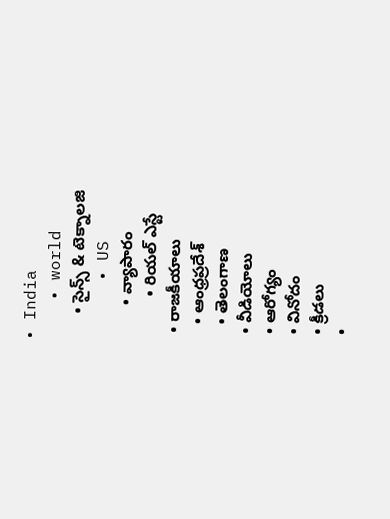• India
    • world
      • సైన్స్ & టెక్నాలజి
      • US
        • వ్యాపారం
          • రియల్ ఎస్టే
  • రాజకీయాలు
    • ఆంధ్రప్రదేశ్
    • తెలంగాణ
  • వీడియోలు
  • ఆరోగ్యం
  • వినోదం
  • క్రీడలు
  •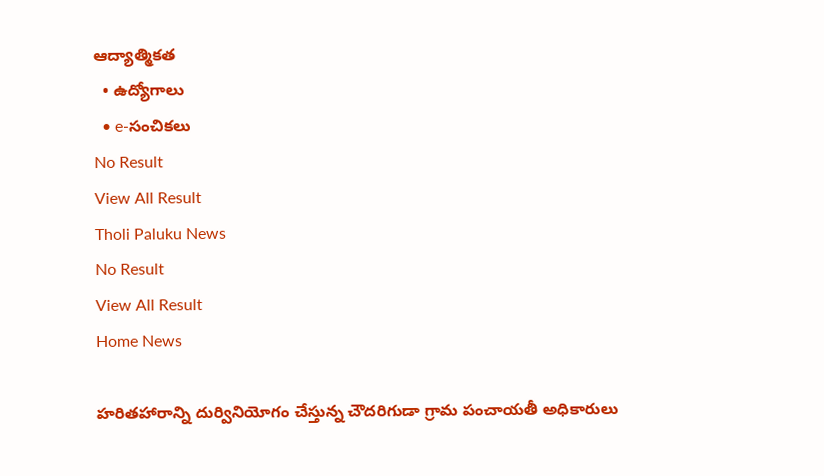ఆద్యాత్మికత
  • ఉద్యోగాలు
  • e-సంచికలు
No Result
View All Result
Tholi Paluku News
No Result
View All Result
Home News

హరితహారాన్ని దుర్వినియోగం చేస్తున్న చౌదరిగుడా గ్రామ పంచాయతీ అధికారులు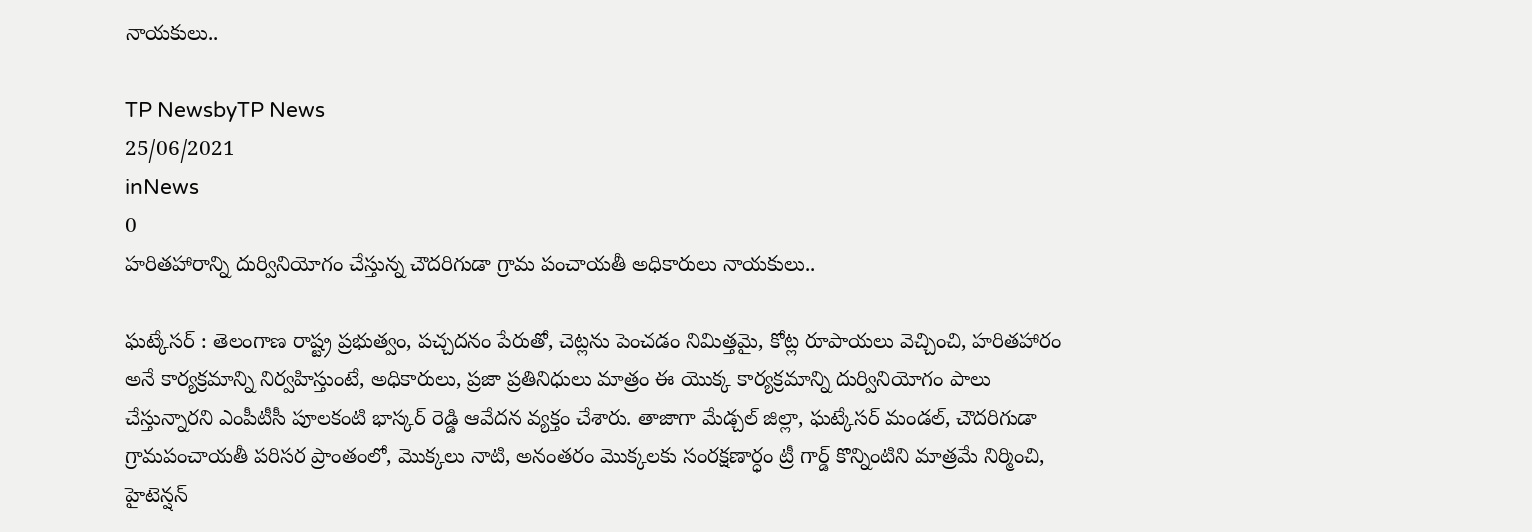నాయకులు..

TP NewsbyTP News
25/06/2021
inNews
0
హరితహారాన్ని దుర్వినియోగం చేస్తున్న చౌదరిగుడా గ్రామ పంచాయతీ అధికారులు నాయకులు..

ఘట్కేసర్ : తెలంగాణ రాష్ట్ర ప్రభుత్వం, పచ్చదనం పేరుతో, చెట్లను పెంచడం నిమిత్తమై, కోట్ల రూపాయలు వెచ్చించి, హరితహారం అనే కార్యక్రమాన్ని నిర్వహిస్తుంటే, అధికారులు, ప్రజా ప్రతినిధులు మాత్రం ఈ యొక్క కార్యక్రమాన్ని దుర్వినియోగం పాలు చేస్తున్నారని ఎంపీటీసీ పూలకంటి భాస్కర్ రెడ్డి ఆవేదన వ్యక్తం చేశారు. తాజాగా మేడ్చల్ జిల్లా, ఘట్కేసర్ మండల్, చౌదరిగుడా గ్రామపంచాయతీ పరిసర ప్రాంతంలో, మొక్కలు నాటి, అనంతరం మొక్కలకు సంరక్షణార్ధం ట్రీ గార్డ్ కొన్నింటిని మాత్రమే నిర్మించి, హైటెన్షన్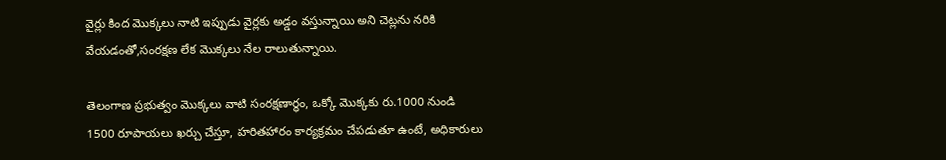వైర్లు కింద మొక్కలు నాటి ఇప్పుడు వైర్లకు అడ్డం వస్తున్నాయి అని చెట్లను నరికి వేయడంతో,సంరక్షణ లేక మొక్కలు నేల రాలుతున్నాయి.

తెలంగాణ ప్రభుత్వం మొక్కలు వాటి సంరక్షణార్థం, ఒక్కో మొక్కకు రు.1000 నుండి 1500 రూపాయలు ఖర్చు చేస్తూ, హరితహారం కార్యక్రమం చేపడుతూ ఉంటే, అధికారులు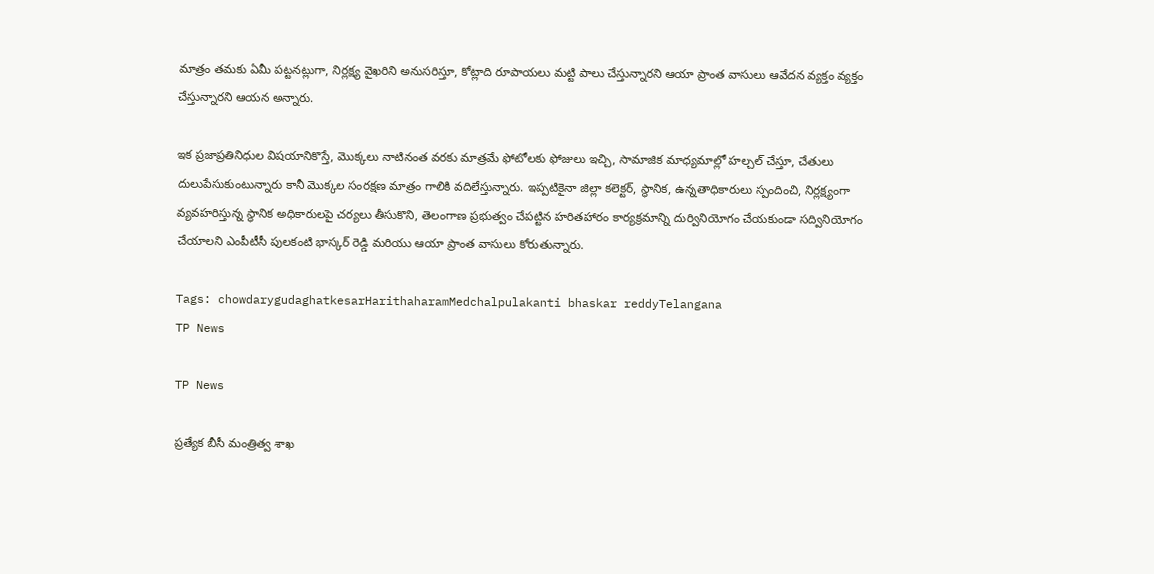మాత్రం తమకు ఏమీ పట్టనట్లుగా, నిర్లక్ష్య వైఖరిని అనుసరిస్తూ, కోట్లాది రూపాయలు మట్టి పాలు చేస్తున్నారని ఆయా ప్రాంత వాసులు ఆవేదన వ్యక్తం వ్యక్తం చేస్తున్నారని ఆయన అన్నారు.

ఇక ప్రజాప్రతినిధుల విషయానికొస్తే, మొక్కలు నాటినంత వరకు మాత్రమే ఫోటోలకు ఫోజులు ఇచ్చి, సామాజిక మాధ్యమాల్లో హల్చల్ చేస్తూ, చేతులు దులుపేసుకుంటున్నారు కానీ మొక్కల సంరక్షణ మాత్రం గాలికి వదిలేస్తున్నారు. ఇప్పటికైనా జిల్లా కలెక్టర్, స్థానిక, ఉన్నతాధికారులు స్పందించి, నిర్లక్ష్యంగా వ్యవహరిస్తున్న స్థానిక అధికారులపై చర్యలు తీసుకొని, తెలంగాణ ప్రభుత్వం చేపట్టిన హరితహారం కార్యక్రమాన్ని దుర్వినియోగం చేయకుండా సద్వినియోగం చేయాలని ఎంపీటీసీ పులకంటి భాస్కర్ రెడ్డి మరియు ఆయా ప్రాంత వాసులు కోరుతున్నారు.

Tags: chowdarygudaghatkesarHarithaharamMedchalpulakanti bhaskar reddyTelangana
TP News

TP News

ప్రత్యేక బీసీ మంత్రిత్వ శాఖ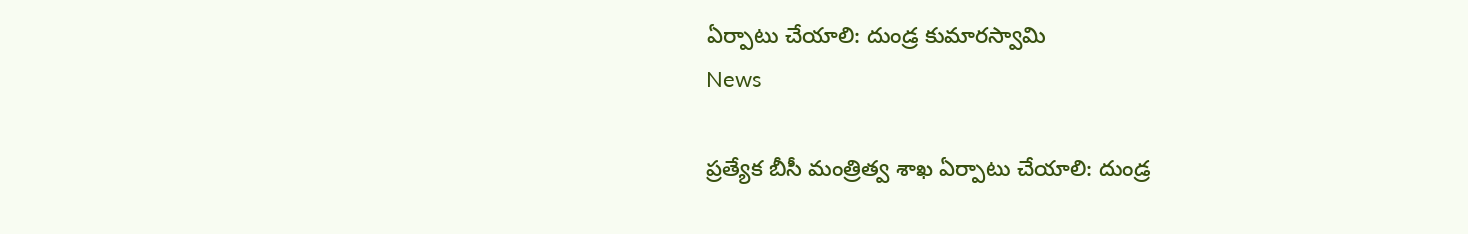ఏర్పాటు చేయాలి: దుండ్ర కుమారస్వామి
News

ప్రత్యేక బీసీ మంత్రిత్వ శాఖ ఏర్పాటు చేయాలి: దుండ్ర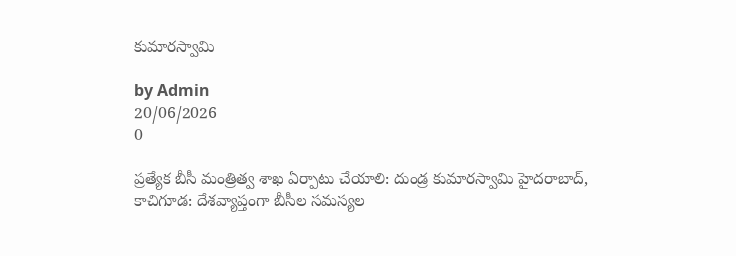కుమారస్వామి

by Admin
20/06/2026
0

ప్రత్యేక బీసీ మంత్రిత్వ శాఖ ఏర్పాటు చేయాలి: దుండ్ర కుమారస్వామి హైదరాబాద్, కాచిగూడ: దేశవ్యాప్తంగా బీసీల సమస్యల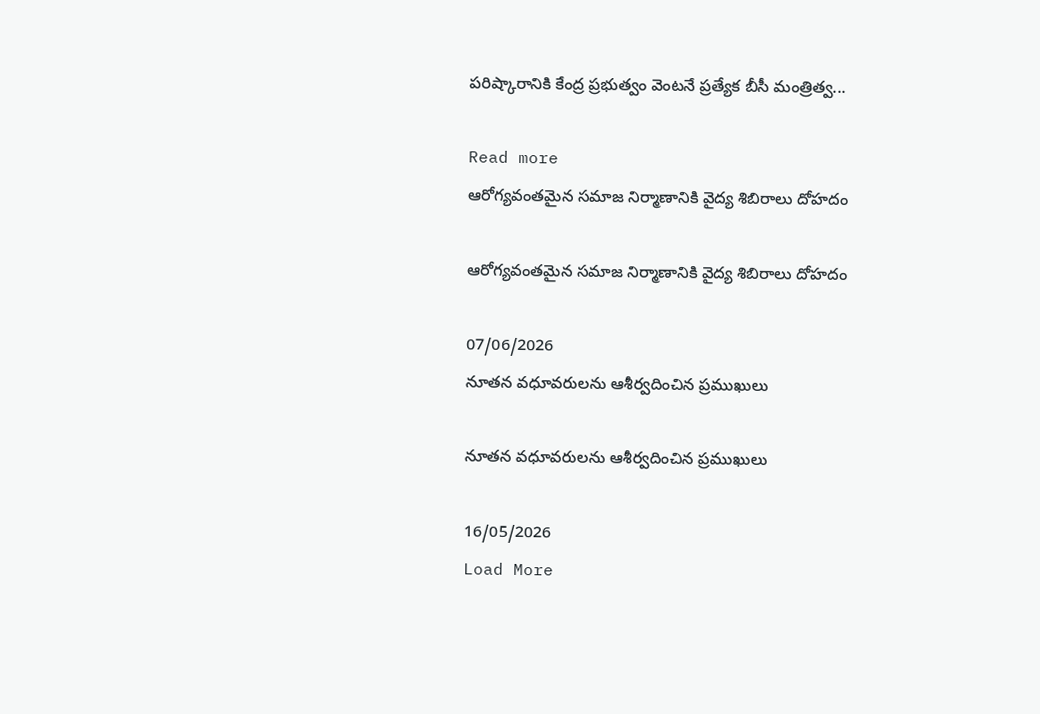పరిష్కారానికి కేంద్ర ప్రభుత్వం వెంటనే ప్రత్యేక బీసీ మంత్రిత్వ...

Read more
ఆరోగ్యవంతమైన సమాజ నిర్మాణానికి వైద్య శిబిరాలు దోహదం

ఆరోగ్యవంతమైన సమాజ నిర్మాణానికి వైద్య శిబిరాలు దోహదం

07/06/2026
నూతన వధూవరులను ఆశీర్వదించిన ప్రముఖులు

నూతన వధూవరులను ఆశీర్వదించిన ప్రముఖులు

16/05/2026
Load More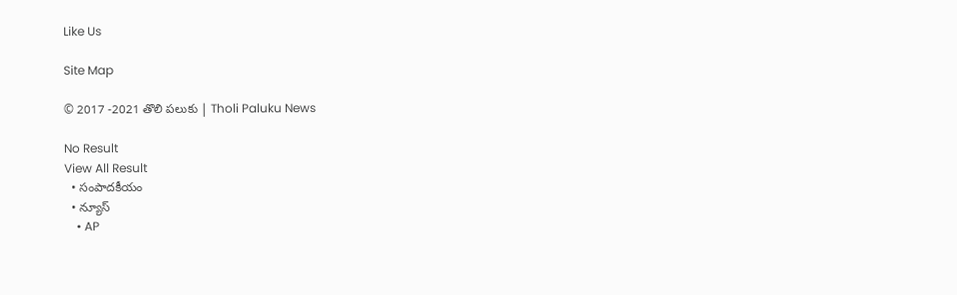Like Us

Site Map

© 2017 -2021 తొలి పలుకు | Tholi Paluku News

No Result
View All Result
  • సంపాదకీయం
  • న్యూస్
    • AP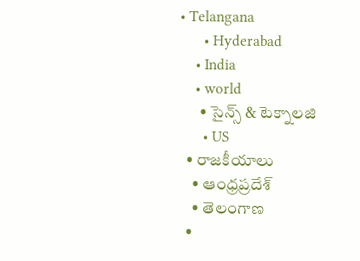• Telangana
      • Hyderabad
    • India
    • world
      • సైన్స్ & టెక్నాలజి
      • US
  • రాజకీయాలు
    • ఆంధ్రప్రదేశ్
    • తెలంగాణ
  •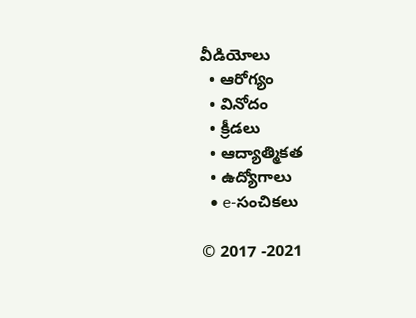వీడియోలు
  • ఆరోగ్యం
  • వినోదం
  • క్రీడలు
  • ఆద్యాత్మికత
  • ఉద్యోగాలు
  • e-సంచికలు

© 2017 -2021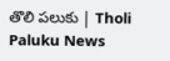తొలి పలుకు | Tholi Paluku News